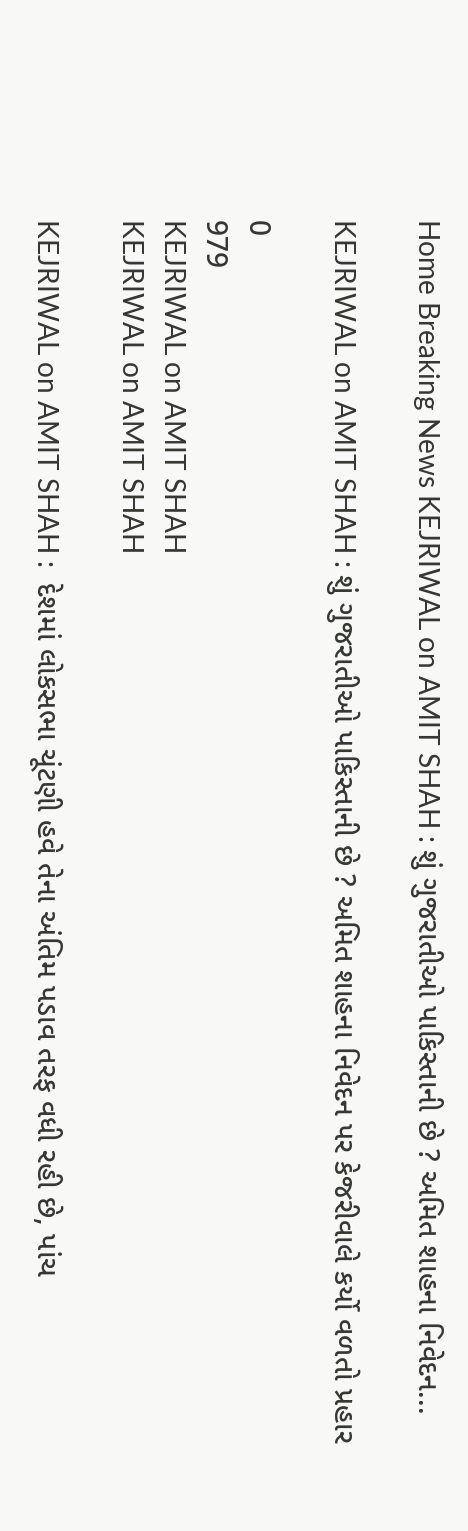Home Breaking News KEJRIWAL on AMIT SHAH : શું ગુજરાતીઓ પાકિસ્તાની છે ? અમિત શાહના નિવેદન...

KEJRIWAL on AMIT SHAH : શું ગુજરાતીઓ પાકિસ્તાની છે ? અમિત શાહના નિવેદન પર કેજરીવાલે કર્યો વળતો પ્રહાર

0
979
KEJRIWAL on AMIT SHAH
KEJRIWAL on AMIT SHAH

KEJRIWAL on AMIT SHAH :  દેશમાં લોકસભા ચૂંટણી હવે તેના અંતિમ પડાવ તરફ વધી રહી છે, પાંચ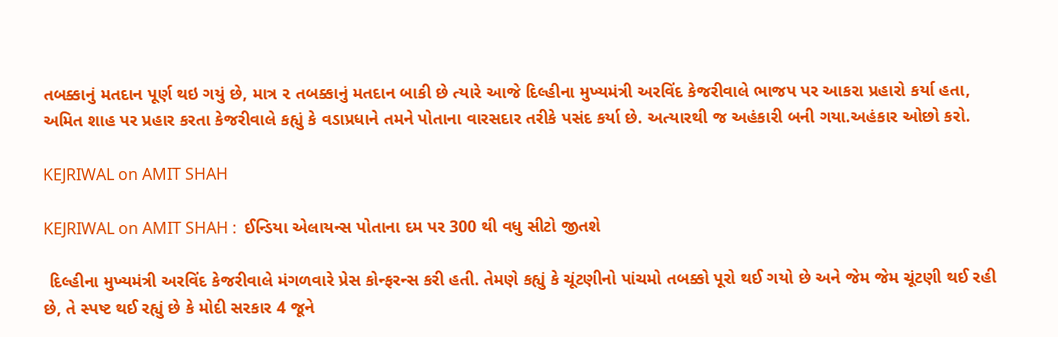તબક્કાનું મતદાન પૂર્ણ થઇ ગયું છે, માત્ર ૨ તબક્કાનું મતદાન બાકી છે ત્યારે આજે દિલ્હીના મુખ્યમંત્રી અરવિંદ કેજરીવાલે ભાજપ પર આકરા પ્રહારો કર્યા હતા, અમિત શાહ પર પ્રહાર કરતા કેજરીવાલે કહ્યું કે વડાપ્રધાને તમને પોતાના વારસદાર તરીકે પસંદ કર્યા છે. અત્યારથી જ અહંકારી બની ગયા.અહંકાર ઓછો કરો.

KEJRIWAL on AMIT SHAH

KEJRIWAL on AMIT SHAH :  ઈન્ડિયા એલાયન્સ પોતાના દમ પર 300 થી વધુ સીટો જીતશે

 દિલ્હીના મુખ્યમંત્રી અરવિંદ કેજરીવાલે મંગળવારે પ્રેસ કોન્ફરન્સ કરી હતી. તેમણે કહ્યું કે ચૂંટણીનો પાંચમો તબક્કો પૂરો થઈ ગયો છે અને જેમ જેમ ચૂંટણી થઈ રહી છે, તે સ્પષ્ટ થઈ રહ્યું છે કે મોદી સરકાર 4 જૂને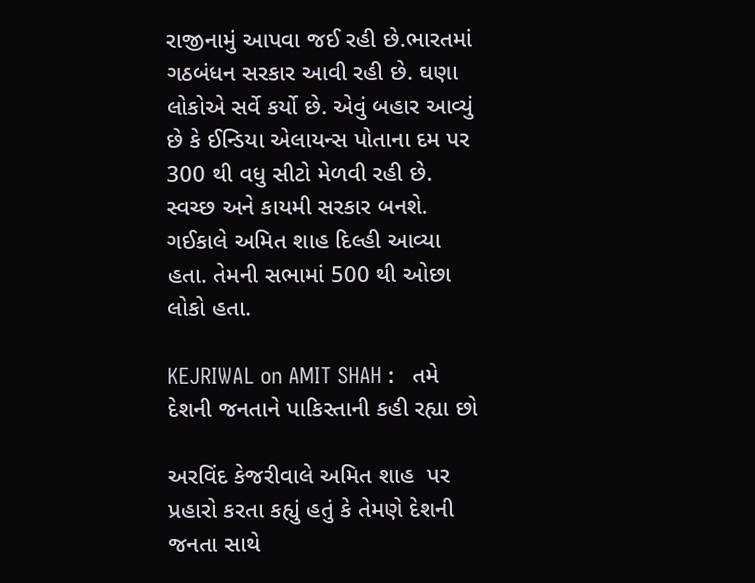રાજીનામું આપવા જઈ રહી છે.ભારતમાં ગઠબંધન સરકાર આવી રહી છે. ઘણા લોકોએ સર્વે કર્યો છે. એવું બહાર આવ્યું છે કે ઈન્ડિયા એલાયન્સ પોતાના દમ પર 300 થી વધુ સીટો મેળવી રહી છે. સ્વચ્છ અને કાયમી સરકાર બનશે. ગઈકાલે અમિત શાહ દિલ્હી આવ્યા હતા. તેમની સભામાં 500 થી ઓછા લોકો હતા.

KEJRIWAL on AMIT SHAH :   તમે દેશની જનતાને પાકિસ્તાની કહી રહ્યા છો

અરવિંદ કેજરીવાલે અમિત શાહ  પર પ્રહારો કરતા કહ્યું હતું કે તેમણે દેશની જનતા સાથે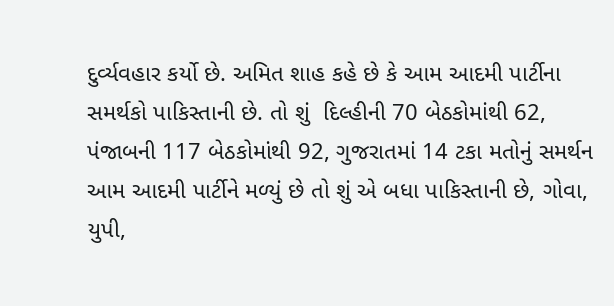દુર્વ્યવહાર કર્યો છે. અમિત શાહ કહે છે કે આમ આદમી પાર્ટીના સમર્થકો પાકિસ્તાની છે. તો શું  દિલ્હીની 70 બેઠકોમાંથી 62, પંજાબની 117 બેઠકોમાંથી 92, ગુજરાતમાં 14 ટકા મતોનું સમર્થન આમ આદમી પાર્ટીને મળ્યું છે તો શું એ બધા પાકિસ્તાની છે, ગોવા, યુપી,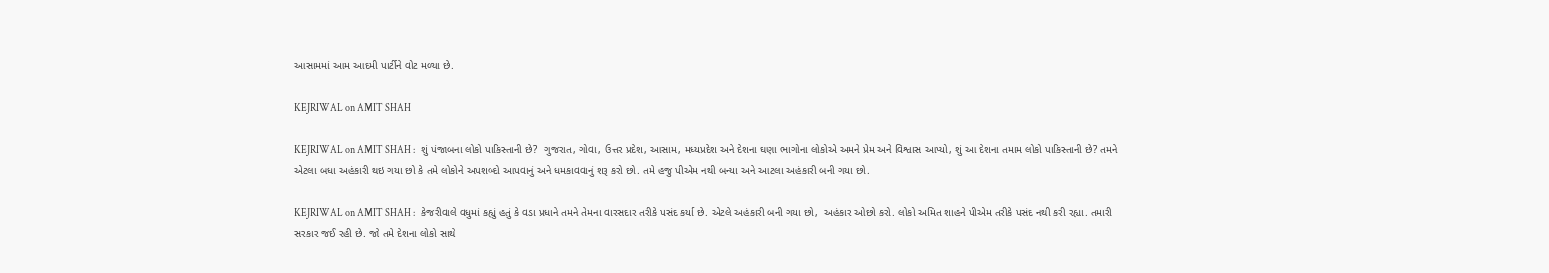આસામમાં આમ આદમી પાર્ટીને વોટ મળ્યા છે.

KEJRIWAL on AMIT SHAH

KEJRIWAL on AMIT SHAH :   શું પંજાબના લોકો પાકિસ્તાની છે?  ગુજરાત, ગોવા, ઉત્તર પ્રદેશ, આસામ, મધ્યપ્રદેશ અને દેશના ઘણા ભાગોના લોકોએ અમને પ્રેમ અને વિશ્વાસ આપ્યો, શું આ દેશના તમામ લોકો પાકિસ્તાની છે? તમને એટલા બધા અહંકારી થઇ ગયા છો કે તમે લોકોને અપશબ્દો આપવાનું અને ધમકાવવાનું શરૂ કરો છો. તમે હજુ પીએમ નથી બન્યા અને આટલા અહંકારી બની ગયા છો.

KEJRIWAL on AMIT SHAH :   કેજરીવાલે વધુમાં કહ્યું હતું કે વડા પ્રધાને તમને તેમના વારસદાર તરીકે પસંદ કર્યા છે. એટલે અહંકારી બની ગયા છો,  અહંકાર ઓછો કરો. લોકો અમિત શાહને પીએમ તરીકે પસંદ નથી કરી રહ્યા. તમારી સરકાર જઈ રહી છે. જો તમે દેશના લોકો સાથે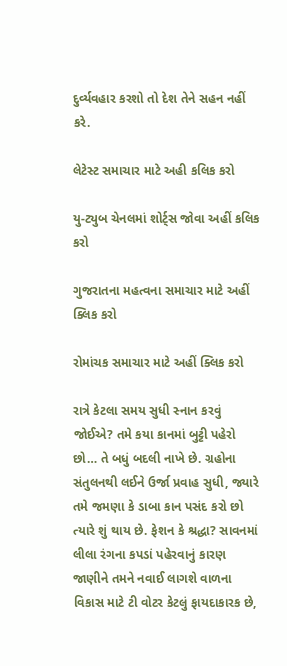દુર્વ્યવહાર કરશો તો દેશ તેને સહન નહીં કરે.

લેટેસ્ટ સમાચાર માટે અહી કલિક કરો

યુ-ટ્યુબ ચેનલમાં શોર્ટ્સ જોવા અહીં કલિક કરો

ગુજરાતના મહત્વના સમાચાર માટે અહીં ક્લિક કરો

રોમાંચક સમાચાર માટે અહીં ક્લિક કરો

રાત્રે કેટલા સમય સુધી સ્નાન કરવું જોઈએ? તમે કયા કાનમાં બુટ્ટી પહેરો છો… તે બધું બદલી નાખે છે. ગ્રહોના સંતુલનથી લઈને ઉર્જા પ્રવાહ સુધી, જ્યારે તમે જમણા કે ડાબા કાન પસંદ કરો છો ત્યારે શું થાય છે. ફેશન કે શ્રદ્ધા? સાવનમાં લીલા રંગના કપડાં પહેરવાનું કારણ જાણીને તમને નવાઈ લાગશે વાળના વિકાસ માટે ટી વોટર કેટલું ફાયદાકારક છે,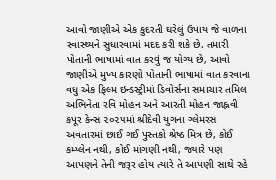આવો જાણીએ એક કુદરતી ઘરેલું ઉપાય જે વાળના સ્વાસ્થ્યને સુધારવામાં મદદ કરી શકે છે. તમારી પોતાની ભાષામાં વાત કરવું જ યોગ્ય છે, આવો જાણીએ મુખ્ય કારણો પોતાની ભાષામાં વાત કરવાના વધુ એક ફિલ્મ ઇન્ડસ્ટ્રીમાં ડિવોર્સના સમાચાર તમિલ અભિનેતા રવિ મોહન અને આરતી મોહન જાહ્નવી કપૂર કેન્સ ૨૦૨૫માં શ્રીદેવી યુગના ગ્લેમરસ અવતારમાં છાઈ ગઈ પુસ્તકો શ્રેષ્ઠ મિત્ર છે, કોઈ કમ્પ્લેન નથી, કોઈ માંગણી નથી, જ્યારે પણ આપણને તેની જરૂર હોય ત્યારે તે આપણી સાથે રહે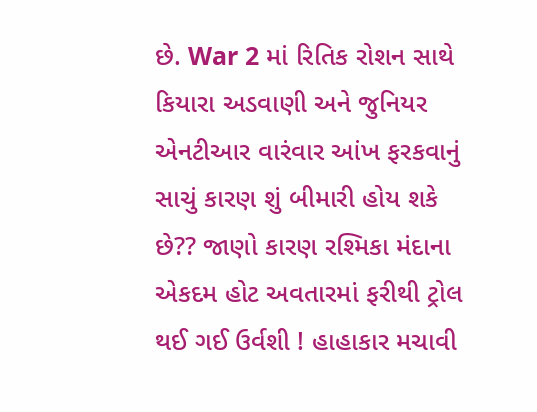છે. War 2 માં રિતિક રોશન સાથે કિયારા અડવાણી અને જુનિયર એનટીઆર વારંવાર આંખ ફરકવાનું સાચું કારણ શું બીમારી હોય શકે છે?? જાણો કારણ રશ્મિકા મંદાના એકદમ હોટ અવતારમાં ફરીથી ટ્રોલ થઈ ગઈ ઉર્વશી ! હાહાકાર મચાવી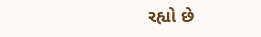રહ્યો છે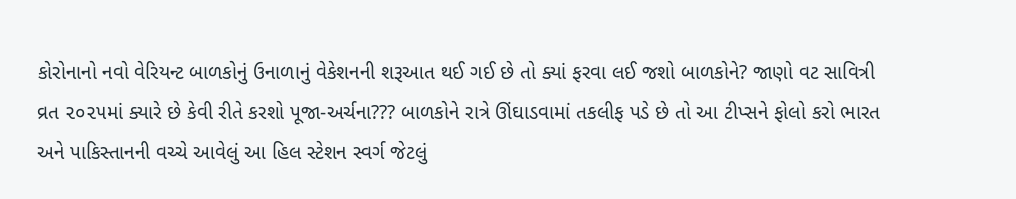કોરોનાનો નવો વેરિયન્ટ બાળકોનું ઉનાળાનું વેકેશનની શરૂઆત થઈ ગઈ છે તો ક્યાં ફરવા લઈ જશો બાળકોને? જાણો વટ સાવિત્રી વ્રત ૨૦૨૫માં ક્યારે છે કેવી રીતે કરશો પૂજા-અર્ચના??? બાળકોને રાત્રે ઊંઘાડવામાં તકલીફ પડે છે તો આ ટીપ્સને ફોલો કરો ભારત અને પાકિસ્તાનની વચ્ચે આવેલું આ હિલ સ્ટેશન સ્વર્ગ જેટલું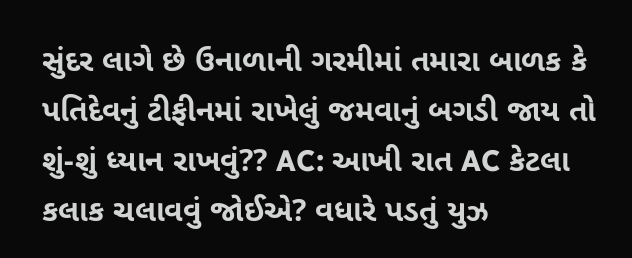સુંદર લાગે છે ઉનાળાની ગરમીમાં તમારા બાળક કે પતિદેવનું ટીફીનમાં રાખેલું જમવાનું બગડી જાય તો શું-શું ધ્યાન રાખવું?? AC: આખી રાત AC કેટલા કલાક ચલાવવું જોઈએ? વધારે પડતું યુઝ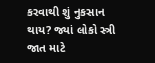કરવાથી શું નુકસાન થાય? જ્યાં લોકો સ્ત્રી જાત માટે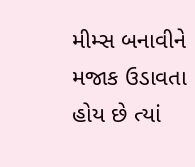મીમ્સ બનાવીને મજાક ઉડાવતા હોય છે ત્યાં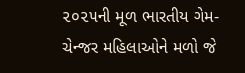૨૦૨૫ની મૂળ ભારતીય ગેમ-ચેન્જર મહિલાઓને મળો જે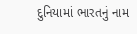દુનિયામાં ભારતનું નામ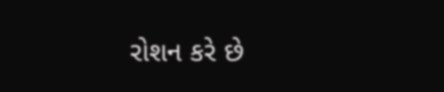રોશન કરે છે